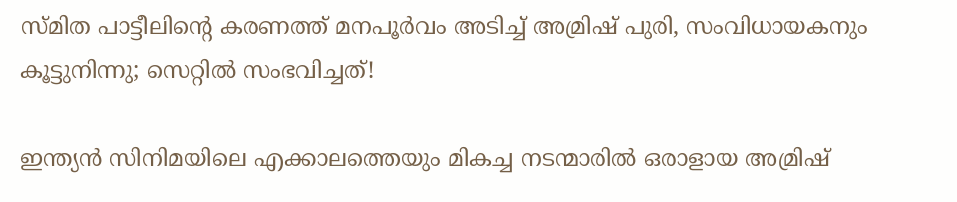സ്മിത പാട്ടീലിന്റെ കരണത്ത് മനപൂർവം അടിച്ച് അമ്രിഷ് പുരി, സംവിധായകനും കൂട്ടുനിന്നു; സെറ്റിൽ സംഭവിച്ചത്!

ഇന്ത്യൻ സിനിമയിലെ എക്കാലത്തെയും മികച്ച നടന്മാരിൽ ഒരാളായ അമ്രിഷ്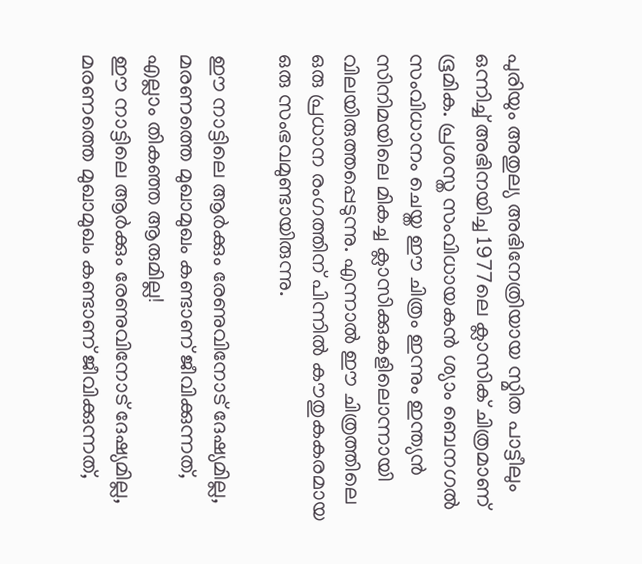പുരിയും അതുല്യ അഭിനേത്രിയായ സ്മിത പാട്ടീലും ഒന്നിച്ച് അഭിനയിച്ച 1977ലെ ക്ലാസിക് ചിത്രമാണ് ഭൂമിക. പ്രശസ്ത സംവിധായകൻ ശ്യാം ബെനഗൽ സംവിധാനം ചെയ്ത ഈ ചിത്രം ഇന്നും ഇന്ത്യൻ സിനിമയിലെ മികച്ച ക്ലാസിക്കുകളിലൊന്നായി വിലയിരുത്തപ്പെടുന്നു. എന്നാൽ ഈ ചിത്രത്തിലെ ഒരു പ്രധാന രംഗത്തിന് പിന്നിൽ കൗതുകകരമായ ഒരു സംഭവമുണ്ടായിരുന്നു.

ഈ നാട്ടിലെ ആർക്കും രേണുവിനോട് ദേഷ്യമില്ല, മരണത്തെ മുഖാമുഖം കണ്ടാണ് ജീവിക്കുന്നത്, എല്ലാം തിക‍ഞ്ഞ ആരുമില്ല!
ഈ നാട്ടിലെ ആർക്കും രേണുവിനോട് ദേഷ്യമില്ല, മരണത്തെ മുഖാമുഖം കണ്ടാണ് ജീവിക്കുന്നത്,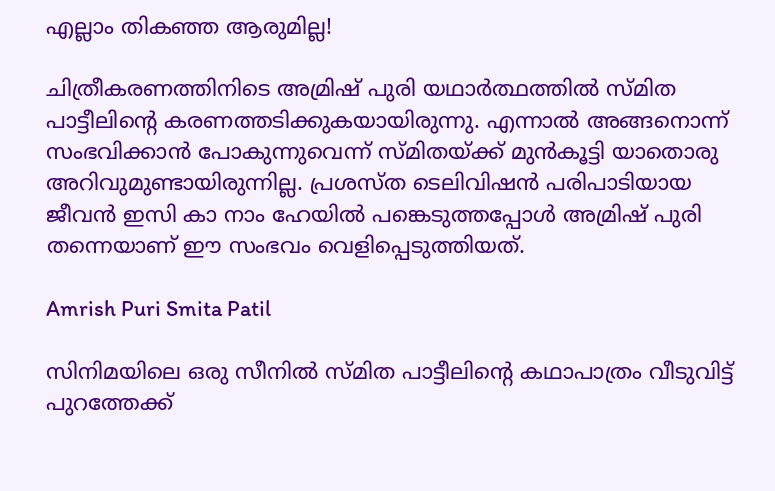എല്ലാം തിക‍ഞ്ഞ ആരുമില്ല!

ചിത്രീകരണത്തിനിടെ അമ്രിഷ് പുരി യഥാർത്ഥത്തിൽ സ്മിത പാട്ടീലിന്റെ കരണത്തടിക്കുകയായിരുന്നു. എന്നാൽ അങ്ങനൊന്ന് സംഭവിക്കാൻ പോകുന്നുവെന്ന് സ്മിതയ്ക്ക് മുൻകൂട്ടി യാതൊരു അറിവുമുണ്ടായിരുന്നില്ല. പ്രശസ്ത ടെലിവിഷൻ പരിപാടിയായ ജീവൻ ഇസി കാ നാം ഹേയിൽ പങ്കെടുത്തപ്പോൾ അമ്രിഷ് പുരി തന്നെയാണ് ഈ സംഭവം വെളിപ്പെടുത്തിയത്.

Amrish Puri Smita Patil

സിനിമയിലെ ഒരു സീനിൽ സ്മിത പാട്ടീലിന്റെ കഥാപാത്രം വീടുവിട്ട് പുറത്തേക്ക്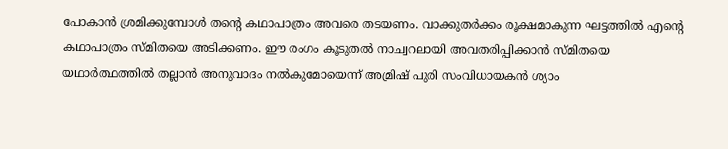പോകാൻ ശ്രമിക്കുമ്പോൾ തന്റെ കഥാപാത്രം അവരെ തടയണം. വാക്കുതർക്കം രൂക്ഷമാകുന്ന ഘട്ടത്തിൽ എന്റെ കഥാപാത്രം സ്മിതയെ അടിക്കണം. ഈ രംഗം കൂടുതൽ നാച്വറലായി അവതരിപ്പിക്കാൻ സ്മിതയെ യഥാർത്ഥത്തിൽ തല്ലാൻ അനുവാദം നൽകുമോയെന്ന് അമ്രിഷ് പുരി സംവിധായകൻ ശ്യാം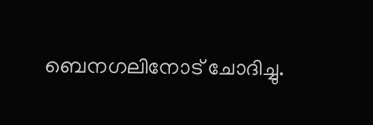ബെനഗലിനോട് ചോദിച്ചു.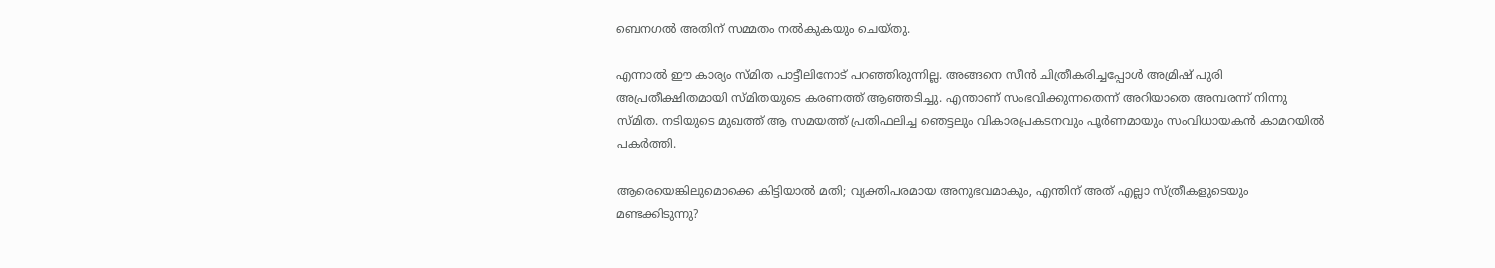ബെനഗൽ അതിന് സമ്മതം നൽകുകയും ചെയ്തു.

എന്നാൽ ഈ കാര്യം സ്മിത പാട്ടീലിനോട് പറഞ്ഞിരുന്നില്ല. അങ്ങനെ സീൻ ചിത്രീകരിച്ചപ്പോൾ അമ്രിഷ് പുരി അപ്രതീക്ഷിതമായി സ്മിതയുടെ കരണത്ത് ആഞ്ഞടിച്ചു. എന്താണ് സംഭവിക്കുന്നതെന്ന് അറിയാതെ അമ്പരന്ന് നിന്നു സ്മിത. നടിയുടെ മുഖത്ത് ആ സമയത്ത് പ്രതിഫലിച്ച ഞെട്ടലും വികാരപ്രകടനവും പൂർണമായും സംവിധായകൻ കാമറയിൽ പകർത്തി.

ആരെയെങ്കിലുമൊക്കെ കിട്ടിയാൽ മതി; വ്യക്തിപരമായ അനുഭവമാകും, എന്തിന് അത് എല്ലാ സ്ത്രീകളുടെയും മണ്ടക്കിടുന്നു?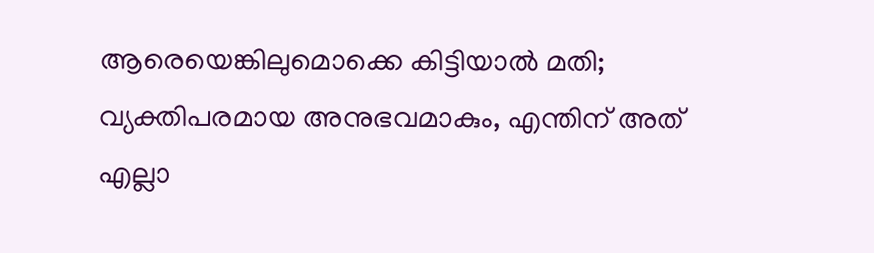ആരെയെങ്കിലുമൊക്കെ കിട്ടിയാൽ മതി; വ്യക്തിപരമായ അനുഭവമാകും, എന്തിന് അത് എല്ലാ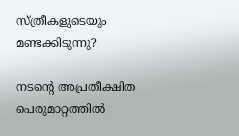സ്ത്രീകളുടെയും മണ്ടക്കിടുന്നു?

നടന്റെ അപ്രതീക്ഷിത പെരുമാറ്റത്തിൽ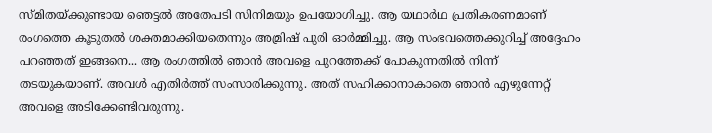സ്മിതയ്ക്കുണ്ടായ ഞെട്ടൽ അതേപടി സിനിമയും ഉപയോഗിച്ചു. ആ യഥാർഥ പ്രതികരണമാണ് രംഗത്തെ കൂടുതൽ ശക്തമാക്കിയതെന്നും അമ്രിഷ് പുരി ഓർമ്മിച്ചു. ആ സംഭവത്തെക്കുറിച്ച് അദ്ദേഹം പറഞ്ഞത് ഇങ്ങനെ... ആ രംഗത്തിൽ ഞാൻ അവളെ പുറത്തേക്ക് പോകുന്നതിൽ നിന്ന് തടയുകയാണ്. അവൾ എതിർത്ത് സംസാരിക്കുന്നു. അത് സഹിക്കാനാകാതെ ഞാൻ എഴുന്നേറ്റ് അവളെ അടിക്കേണ്ടിവരുന്നു.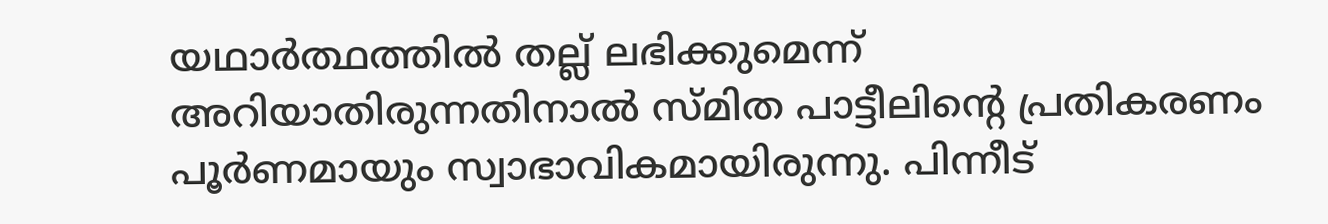യഥാർത്ഥത്തിൽ തല്ല് ലഭിക്കുമെന്ന് അറിയാതിരുന്നതിനാൽ സ്മിത പാട്ടീലിന്റെ പ്രതികരണം പൂർണമായും സ്വാഭാവികമായിരുന്നു. പിന്നീട്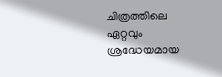ചിത്രത്തിലെ ഏറ്റവും ശ്രദ്ധേയമായ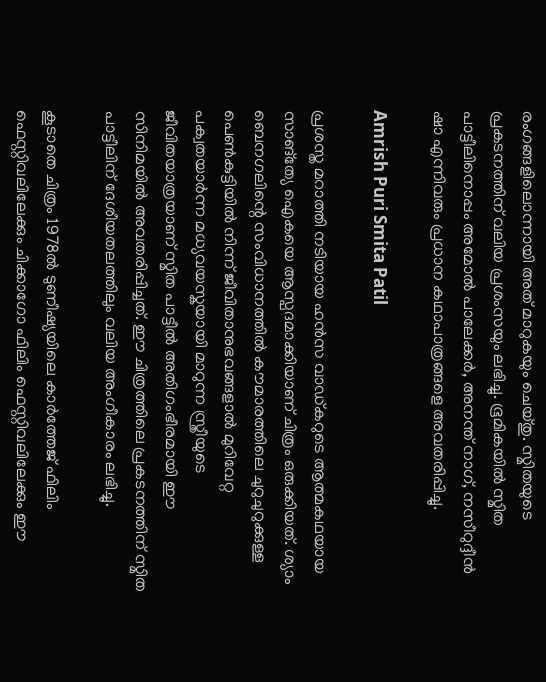രംഗങ്ങളിലൊന്നായി അത് മാറുകയും ചെയ്തു. സ്മിതയുടെ പ്രകടനത്തിന് വലിയ പ്രശംസയും ലഭിച്ചു. ഭൂമികയിൽ സ്മിത പാട്ടീലിനൊപ്പം അമോൽ പാലേക്കർ, അനന്ത് നാഗ്, നസീറുദ്ദീൻ ഷാ എന്നിവരും പ്രധാന കഥാപാത്രങ്ങളെ അവതരിപ്പിച്ചു.

Amrish Puri Smita Patil

പ്രശസ്ത മറാത്തി നടിയായ ഹൻസ വാഡ്കറുടെ ആത്മകഥയായ സാങ്ത്യേ ഐകയെ ആസ്പദമാക്കിയാണ് ചിത്രം ഒരുക്കിയത്. ശ്യാം ബെനഗലിന്റെ സംവിധാനത്തിൽ കൗമാരത്തിലെ ചുറുചുറുക്കുള്ള പെൺകുട്ടിയിൽ നിന്ന് ജീവിതാനുഭവങ്ങളാൽ മുറിവേറ്റ പക്വതയാർന്ന മധ്യവയസ്കയായി മാറുന്ന സ്ത്രീയുടെ ജീവിതയാത്രയാണ് സ്മിത പാട്ടീൽ അതിഗംഭീരമായി ഈ സിനിമയിൽ അവതരിപ്പിച്ചത്. ഈ ചിത്രത്തിലെ പ്രകടനത്തിന് സ്മിത പാട്ടീലിന് ദേശീയതലത്തിലും വലിയ അംഗീകാരം ലഭിച്ചു.

കൂടാതെ ചിത്രം 1978ൽ ടുണീഷ്യയിലെ കാർത്തേജ് ഫിലിം ഫെസ്റ്റിവലിലേക്കും ചിക്കാഗോ ഫിലിം ഫെസ്റ്റിവലിലേക്കും ഈ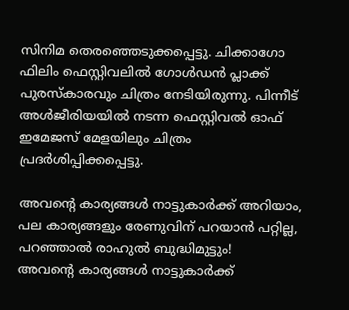സിനിമ തെരഞ്ഞെടുക്കപ്പെട്ടു. ചിക്കാഗോ ഫിലിം ഫെസ്റ്റിവലിൽ ഗോൾഡൻ പ്ലാക്ക് പുരസ്കാരവും ചിത്രം നേടിയിരുന്നു. പിന്നീട് അൾജീരിയയിൽ നടന്ന ഫെസ്റ്റിവൽ ഓഫ് ഇമേജസ് മേളയിലും ചിത്രം പ്രദർശിപ്പിക്കപ്പെട്ടു.

അവന്റെ കാര്യങ്ങൾ നാട്ടുകാർക്ക് അറിയാം, പല കാര്യങ്ങളും രേണുവിന് പറയാൻ പറ്റില്ല, പറഞ്ഞാൽ രാഹുൽ ബുദ്ധിമുട്ടും!
അവന്റെ കാര്യങ്ങൾ നാട്ടുകാർക്ക്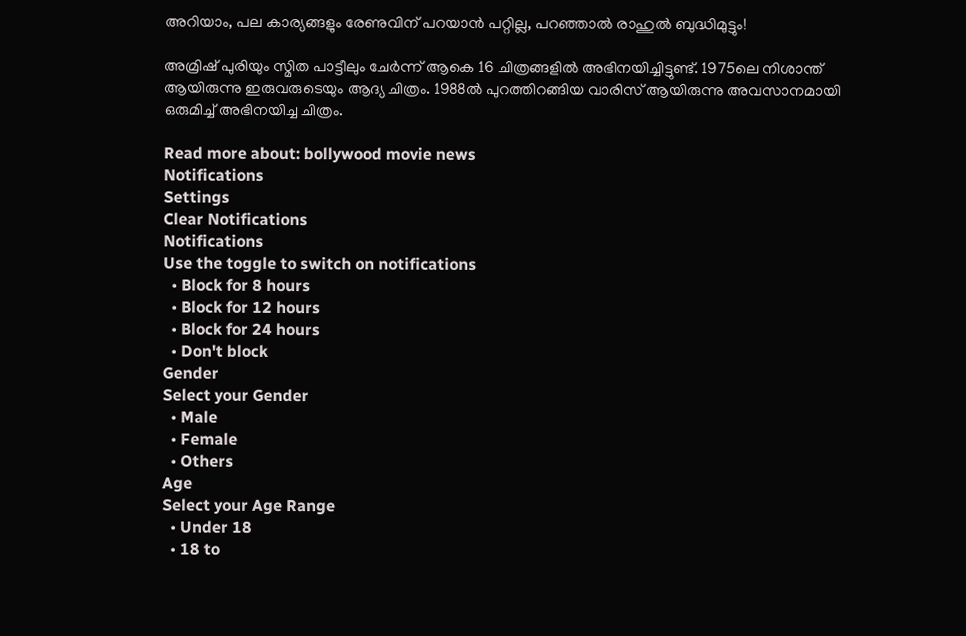അറിയാം, പല കാര്യങ്ങളും രേണുവിന് പറയാൻ പറ്റില്ല, പറഞ്ഞാൽ രാഹുൽ ബുദ്ധിമുട്ടും!

അമ്രിഷ് പുരിയും സ്മിത പാട്ടീലും ചേർന്ന് ആകെ 16 ചിത്രങ്ങളിൽ അഭിനയിച്ചിട്ടുണ്ട്. 1975ലെ നിശാന്ത് ആയിരുന്നു ഇരുവരുടെയും ആദ്യ ചിത്രം. 1988ൽ പുറത്തിറങ്ങിയ വാരിസ് ആയിരുന്നു അവസാനമായി ഒരുമിച്ച് അഭിനയിച്ച ചിത്രം.

Read more about: bollywood movie news
Notifications
Settings
Clear Notifications
Notifications
Use the toggle to switch on notifications
  • Block for 8 hours
  • Block for 12 hours
  • Block for 24 hours
  • Don't block
Gender
Select your Gender
  • Male
  • Female
  • Others
Age
Select your Age Range
  • Under 18
  • 18 to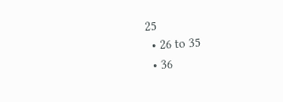25
  • 26 to 35
  • 36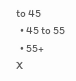to 45
  • 45 to 55
  • 55+
X